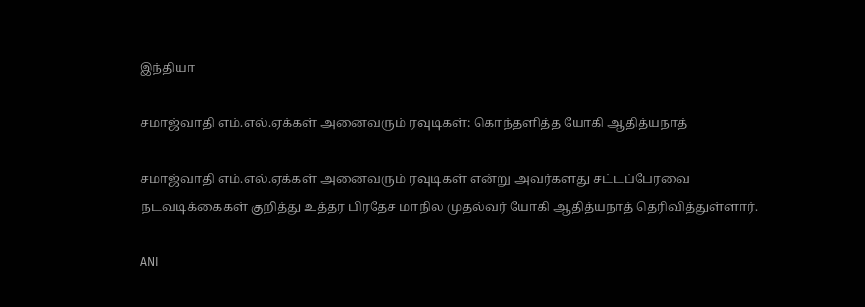இந்தியா

சமாஜ்வாதி எம்.எல்.ஏக்கள் அனைவரும் ரவுடிகள்: கொந்தளித்த யோகி ஆதித்யநாத்

சமாஜ்வாதி எம்.எல்.ஏக்கள் அனைவரும் ரவுடிகள் என்று அவர்களது சட்டப்பேரவை நடவடிக்கைகள் குறித்து உத்தர பிரதேச மாநில முதல்வர் யோகி ஆதித்யநாத் தெரிவித்துள்ளார்.

ANI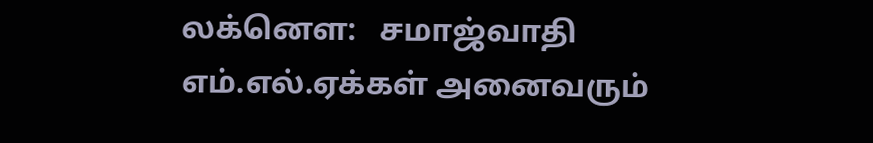லக்னௌ:   சமாஜ்வாதி எம்.எல்.ஏக்கள் அனைவரும்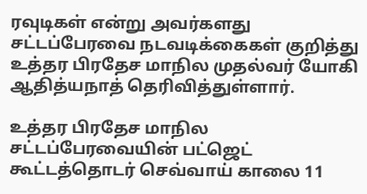ரவுடிகள் என்று அவர்களது சட்டப்பேரவை நடவடிக்கைகள் குறித்து உத்தர பிரதேச மாநில முதல்வர் யோகி ஆதித்யநாத் தெரிவித்துள்ளார்.

உத்தர பிரதேச மாநில சட்டப்பேரவையின் பட்ஜெட் கூட்டத்தொடர் செவ்வாய் காலை 11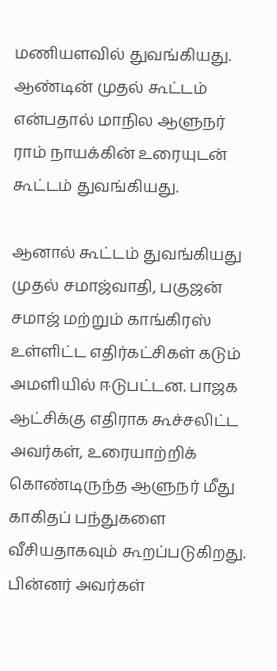மணியளவில் துவங்கியது. ஆண்டின் முதல் கூட்டம் என்பதால் மாநில ஆளுநர் ராம் நாயக்கின் உரையுடன் கூட்டம் துவங்கியது.

ஆனால் கூட்டம் துவங்கியது முதல் சமாஜ்வாதி, பகுஜன் சமாஜ் மற்றும் காங்கிரஸ் உள்ளிட்ட எதிர்கட்சிகள் கடும் அமளியில் ஈடுபட்டன. பாஜக ஆட்சிக்கு எதிராக கூச்சலிட்ட அவர்கள், உரையாற்றிக் கொண்டிருந்த ஆளுநர் மீது காகிதப் பந்துகளை வீசியதாகவும் கூறப்படுகிறது. பின்னர் அவர்கள்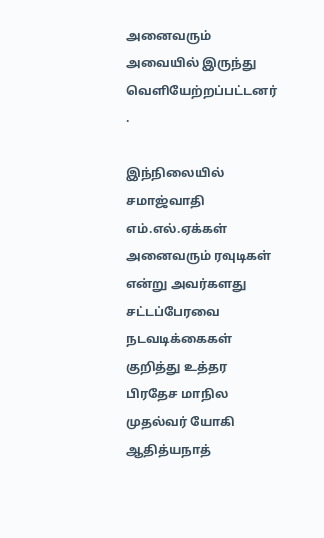அனைவரும் அவையில் இருந்து வெளியேற்றப்பட்டனர் .

இந்நிலையில் சமாஜ்வாதி எம்.எல்.ஏக்கள் அனைவரும் ரவுடிகள் என்று அவர்களது சட்டப்பேரவை நடவடிக்கைகள் குறித்து உத்தர பிரதேச மாநில முதல்வர் யோகி ஆதித்யநாத்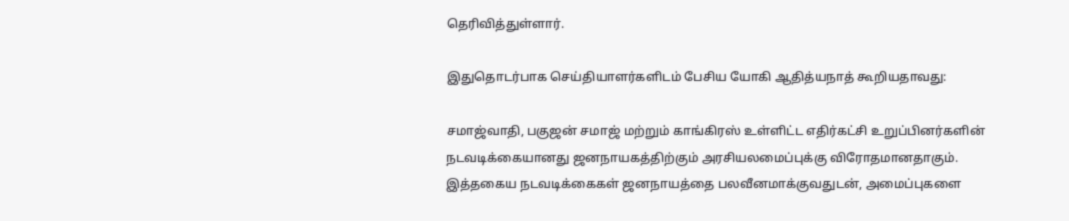தெரிவித்துள்ளார்.

இதுதொடர்பாக செய்தியாளர்களிடம் பேசிய யோகி ஆதித்யநாத் கூறியதாவது:

சமாஜ்வாதி, பகுஜன் சமாஜ் மற்றும் காங்கிரஸ் உள்ளிட்ட எதிர்கட்சி உறுப்பினர்களின் நடவடிக்கையானது ஜனநாயகத்திற்கும் அரசியலமைப்புக்கு விரோதமானதாகும். இத்தகைய நடவடிக்கைகள் ஜனநாயத்தை பலவீனமாக்குவதுடன், அமைப்புகளை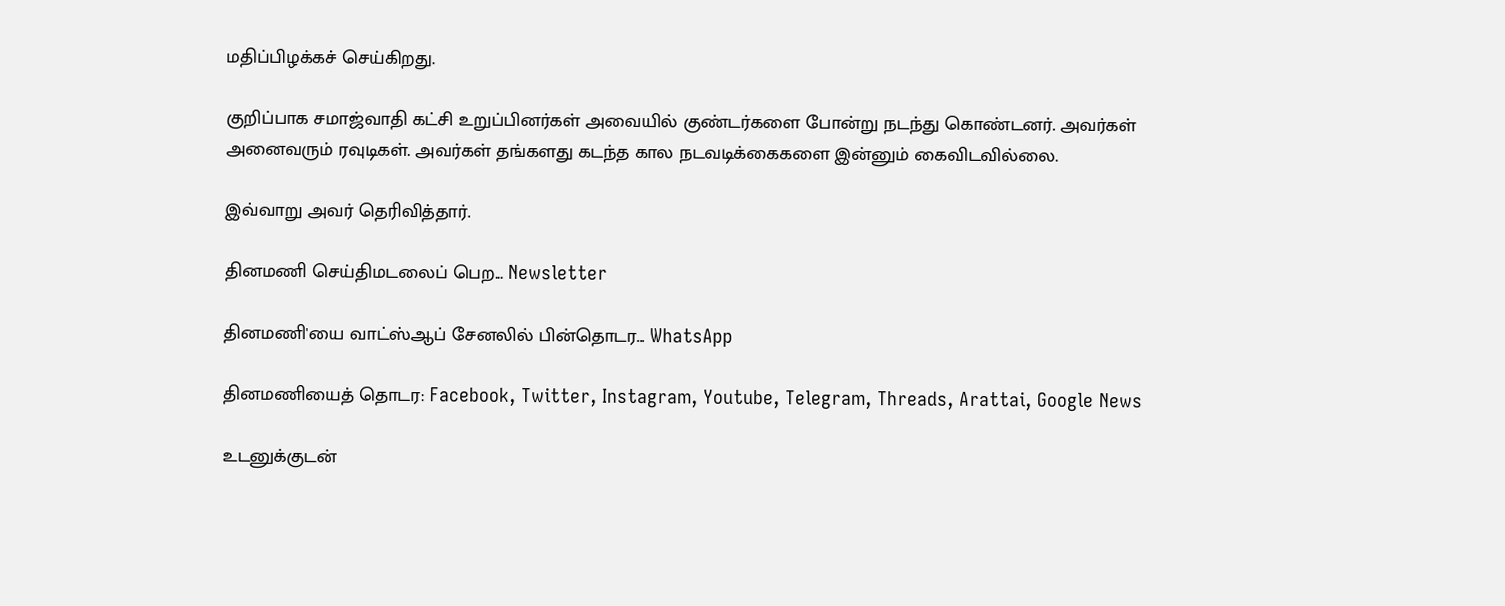மதிப்பிழக்கச் செய்கிறது.

குறிப்பாக சமாஜ்வாதி கட்சி உறுப்பினர்கள் அவையில் குண்டர்களை போன்று நடந்து கொண்டனர். அவர்கள் அனைவரும் ரவுடிகள். அவர்கள் தங்களது கடந்த கால நடவடிக்கைகளை இன்னும் கைவிடவில்லை.

இவ்வாறு அவர் தெரிவித்தார்.

தினமணி செய்திமடலைப் பெற... Newsletter

தினமணி'யை வாட்ஸ்ஆப் சேனலில் பின்தொடர... WhatsApp

தினமணியைத் தொடர: Facebook, Twitter, Instagram, Youtube, Telegram, Threads, Arattai, Google News

உடனுக்குடன்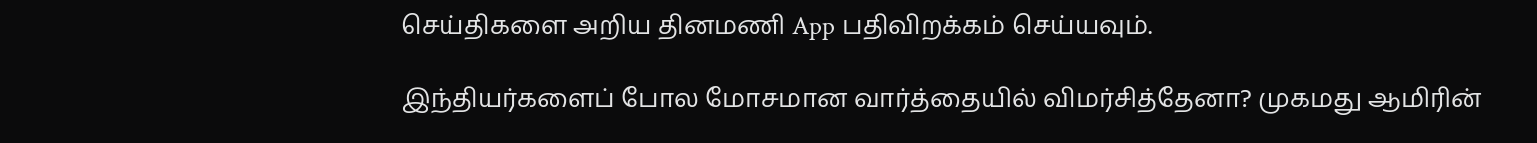செய்திகளை அறிய தினமணி App பதிவிறக்கம் செய்யவும்.

இந்தியர்களைப் போல மோசமான வார்த்தையில் விமர்சித்தேனா? முகமது ஆமிரின்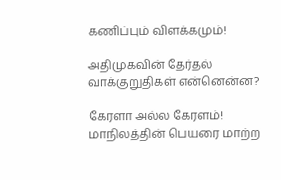கணிப்பும் விளக்கமும்!

அதிமுகவின் தேர்தல் வாக்குறுதிகள் என்னென்ன?

கேரளா அல்ல கேரளம்! மாநிலத்தின் பெயரை மாற்ற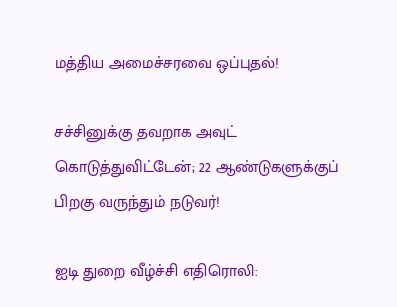மத்திய அமைச்சரவை ஒப்புதல்!

சச்சினுக்கு தவறாக அவுட் கொடுத்துவிட்டேன்; 22 ஆண்டுகளுக்குப் பிறகு வருந்தும் நடுவர்!

ஐடி துறை வீழ்ச்சி எதிரொலி: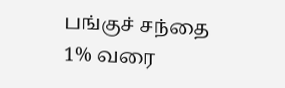பங்குச் சந்தை 1% வரை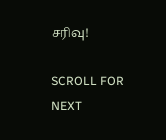சரிவு!

SCROLL FOR NEXT